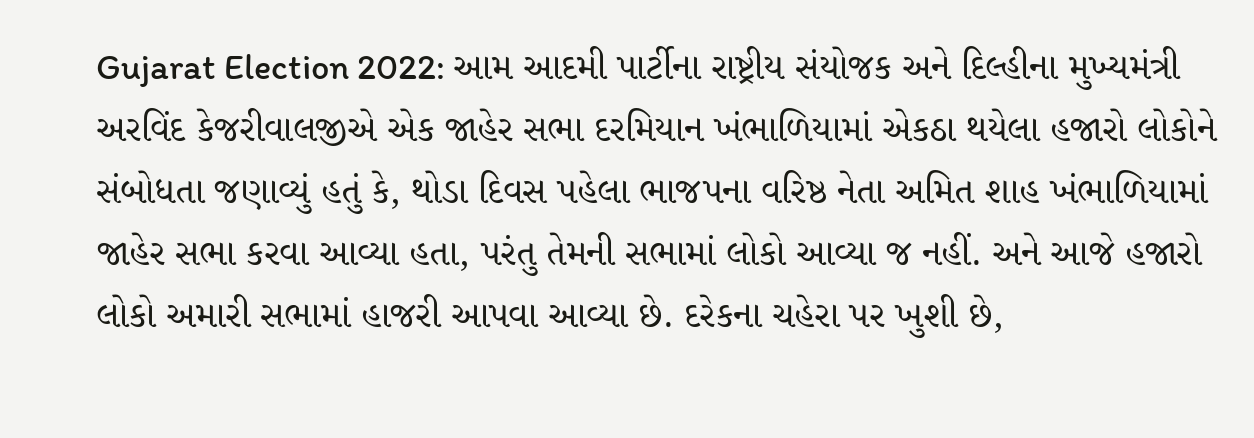Gujarat Election 2022: આમ આદમી પાર્ટીના રાષ્ટ્રીય સંયોજક અને દિલ્હીના મુખ્યમંત્રી અરવિંદ કેજરીવાલજીએ એક જાહેર સભા દરમિયાન ખંભાળિયામાં એકઠા થયેલા હજારો લોકોને સંબોધતા જણાવ્યું હતું કે, થોડા દિવસ પહેલા ભાજપના વરિષ્ઠ નેતા અમિત શાહ ખંભાળિયામાં જાહેર સભા કરવા આવ્યા હતા, પરંતુ તેમની સભામાં લોકો આવ્યા જ નહીં. અને આજે હજારો લોકો અમારી સભામાં હાજરી આપવા આવ્યા છે. દરેકના ચહેરા પર ખુશી છે,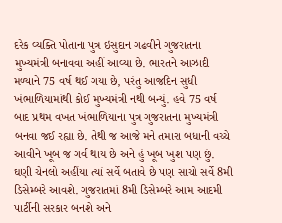દરેક વ્યક્તિ પોતાના પુત્ર ઇસુદાન ગઢવીને ગુજરાતના મુખ્યમંત્રી બનાવવા અહીં આવ્યા છે. ભારતને આઝાદી મળ્યાને 75 વર્ષ થઈ ગયા છે, પરંતુ આજદિન સુધી ખંભાળિયામાંથી કોઈ મુખ્યમંત્રી નથી બન્યું. હવે 75 વર્ષ બાદ પ્રથમ વખત ખંભાળિયાના પુત્ર ગુજરાતના મુખ્યમંત્રી બનવા જઈ રહ્યા છે. તેથી જ આજે મને તમારા બધાની વચ્ચે આવીને ખૂબ જ ગર્વ થાય છે અને હું ખૂબ ખુશ પણ છું. ઘણી ચેનલો અહીંયા ત્યાં સર્વે બતાવે છે પણ સાચો સર્વે 8મી ડિસેમ્બરે આવશે. ગુજરાતમાં 8મી ડિસેમ્બરે આમ આદમી પાર્ટીની સરકાર બનશે અને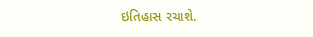ઇતિહાસ રચાશે.